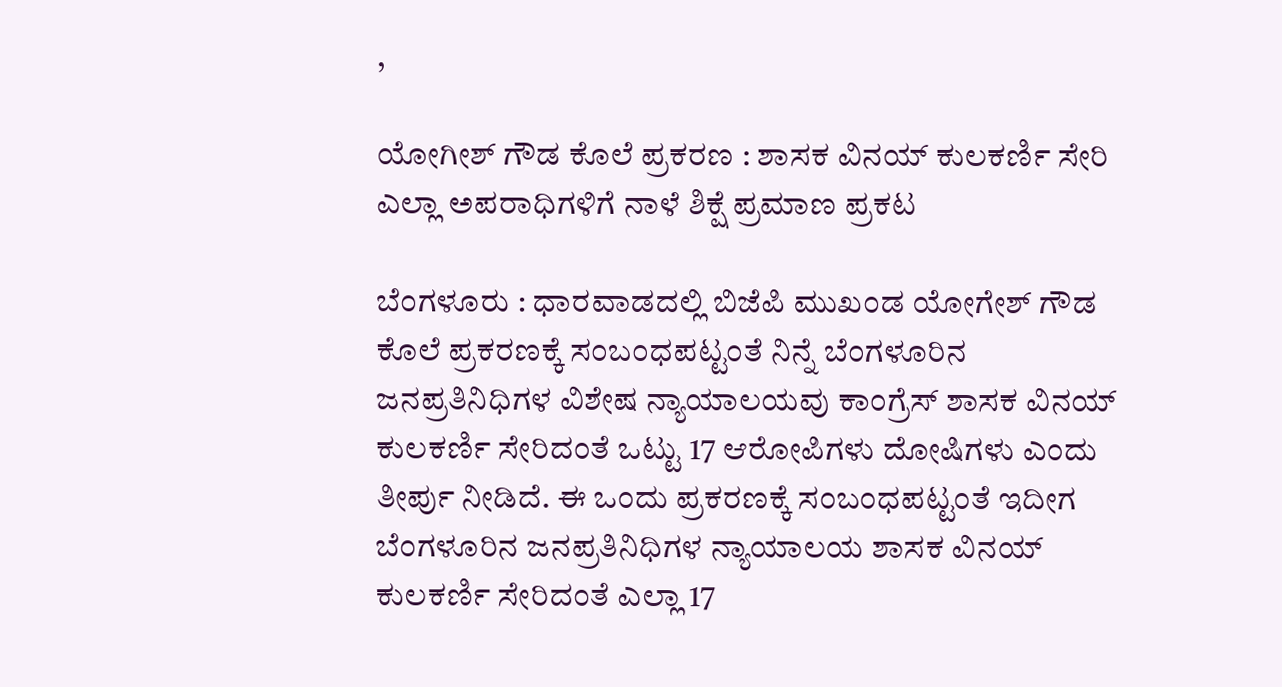,

ಯೋಗೀಶ್ ಗೌಡ ಕೊಲೆ ಪ್ರಕರಣ : ಶಾಸಕ ವಿನಯ್ ಕುಲಕರ್ಣಿ ಸೇರಿ ಎಲ್ಲಾ ಅಪರಾಧಿಗಳಿಗೆ ನಾಳೆ ಶಿಕ್ಷೆ ಪ್ರಮಾಣ ಪ್ರಕಟ

ಬೆಂಗಳೂರು : ಧಾರವಾಡದಲ್ಲಿ ಬಿಜೆಪಿ ಮುಖಂಡ ಯೋಗೇಶ್ ಗೌಡ ಕೊಲೆ ಪ್ರಕರಣಕ್ಕೆ ಸಂಬಂಧಪಟ್ಟಂತೆ ನಿನ್ನೆ ಬೆಂಗಳೂರಿನ ಜನಪ್ರತಿನಿಧಿಗಳ ವಿಶೇಷ ನ್ಯಾಯಾಲಯವು ಕಾಂಗ್ರೆಸ್ ಶಾಸಕ ವಿನಯ್ ಕುಲಕರ್ಣಿ ಸೇರಿದಂತೆ ಒಟ್ಟು 17 ಆರೋಪಿಗಳು ದೋಷಿಗಳು ಎಂದು ತೀರ್ಪು ನೀಡಿದೆ. ಈ ಒಂದು ಪ್ರಕರಣಕ್ಕೆ ಸಂಬಂಧಪಟ್ಟಂತೆ ಇದೀಗ ಬೆಂಗಳೂರಿನ ಜನಪ್ರತಿನಿಧಿಗಳ ನ್ಯಾಯಾಲಯ ಶಾಸಕ ವಿನಯ್ ಕುಲಕರ್ಣಿ ಸೇರಿದಂತೆ ಎಲ್ಲಾ 17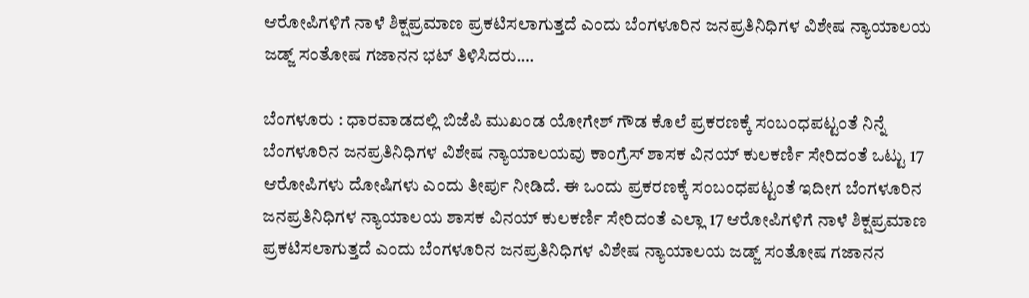ಆರೋಪಿಗಳಿಗೆ ನಾಳೆ ಶಿಕ್ಷಪ್ರಮಾಣ ಪ್ರಕಟಿಸಲಾಗುತ್ತದೆ ಎಂದು ಬೆಂಗಳೂರಿನ ಜನಪ್ರತಿನಿಧಿಗಳ ವಿಶೇಷ ನ್ಯಾಯಾಲಯ ಜಡ್ಜ್ ಸಂತೋಷ ಗಜಾನನ ಭಟ್ ತಿಳಿಸಿದರು.…

ಬೆಂಗಳೂರು : ಧಾರವಾಡದಲ್ಲಿ ಬಿಜೆಪಿ ಮುಖಂಡ ಯೋಗೇಶ್ ಗೌಡ ಕೊಲೆ ಪ್ರಕರಣಕ್ಕೆ ಸಂಬಂಧಪಟ್ಟಂತೆ ನಿನ್ನೆ ಬೆಂಗಳೂರಿನ ಜನಪ್ರತಿನಿಧಿಗಳ ವಿಶೇಷ ನ್ಯಾಯಾಲಯವು ಕಾಂಗ್ರೆಸ್ ಶಾಸಕ ವಿನಯ್ ಕುಲಕರ್ಣಿ ಸೇರಿದಂತೆ ಒಟ್ಟು 17 ಆರೋಪಿಗಳು ದೋಷಿಗಳು ಎಂದು ತೀರ್ಪು ನೀಡಿದೆ. ಈ ಒಂದು ಪ್ರಕರಣಕ್ಕೆ ಸಂಬಂಧಪಟ್ಟಂತೆ ಇದೀಗ ಬೆಂಗಳೂರಿನ ಜನಪ್ರತಿನಿಧಿಗಳ ನ್ಯಾಯಾಲಯ ಶಾಸಕ ವಿನಯ್ ಕುಲಕರ್ಣಿ ಸೇರಿದಂತೆ ಎಲ್ಲಾ 17 ಆರೋಪಿಗಳಿಗೆ ನಾಳೆ ಶಿಕ್ಷಪ್ರಮಾಣ ಪ್ರಕಟಿಸಲಾಗುತ್ತದೆ ಎಂದು ಬೆಂಗಳೂರಿನ ಜನಪ್ರತಿನಿಧಿಗಳ ವಿಶೇಷ ನ್ಯಾಯಾಲಯ ಜಡ್ಜ್ ಸಂತೋಷ ಗಜಾನನ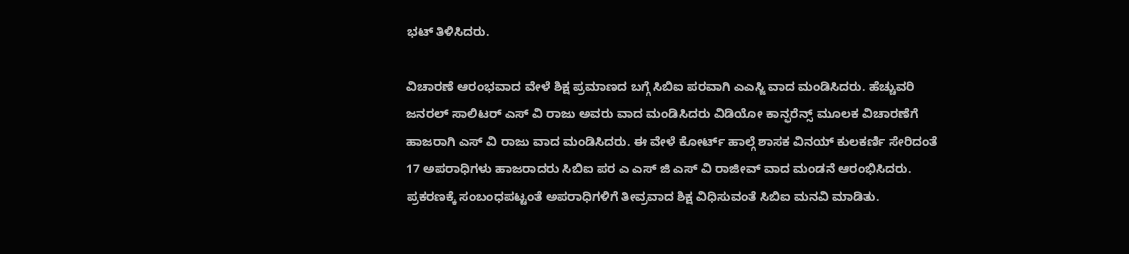ಭಟ್ ತಿಳಿಸಿದರು.

ವಿಚಾರಣೆ ಆರಂಭವಾದ ವೇಳೆ ಶಿಕ್ಷ ಪ್ರಮಾಣದ ಬಗ್ಗೆ ಸಿಬಿಐ ಪರವಾಗಿ ಎಎಸ್ಜಿ ವಾದ ಮಂಡಿಸಿದರು. ಹೆಚ್ಚುವರಿ ಜನರಲ್ ಸಾಲಿಟರ್ ಎಸ್ ವಿ ರಾಜು ಅವರು ವಾದ ಮಂಡಿಸಿದರು ವಿಡಿಯೋ ಕಾನ್ಫರೆನ್ಸ್ ಮೂಲಕ ವಿಚಾರಣೆಗೆ ಹಾಜರಾಗಿ ಎಸ್ ವಿ ರಾಜು ವಾದ ಮಂಡಿಸಿದರು. ಈ ವೇಳೆ ಕೋರ್ಟ್ ಹಾಲ್ಗೆ ಶಾಸಕ ವಿನಯ್ ಕುಲಕರ್ಣಿ ಸೇರಿದಂತೆ 17 ಅಪರಾಧಿಗಳು ಹಾಜರಾದರು ಸಿಬಿಐ ಪರ ಎ ಎಸ್ ಜಿ ಎಸ್ ವಿ ರಾಜೀವ್ ವಾದ ಮಂಡನೆ ಆರಂಭಿಸಿದರು. ಪ್ರಕರಣಕ್ಕೆ ಸಂಬಂಧಪಟ್ಟಂತೆ ಅಪರಾಧಿಗಳಿಗೆ ತೀವ್ರವಾದ ಶಿಕ್ಷ ವಿಧಿಸುವಂತೆ ಸಿಬಿಐ ಮನವಿ ಮಾಡಿತು.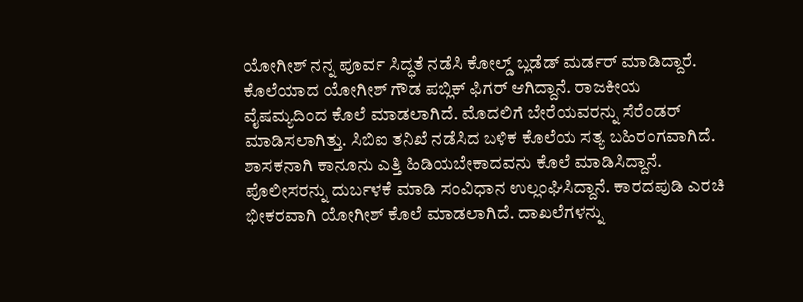ಯೋಗೀಶ್ ನನ್ನ ಪೂರ್ವ ಸಿದ್ಧತೆ ನಡೆಸಿ ಕೋಲ್ಡ್ ಬ್ಲಡೆಡ್ ಮರ್ಡರ್ ಮಾಡಿದ್ದಾರೆ. ಕೊಲೆಯಾದ ಯೋಗೀಶ್ ಗೌಡ ಪಬ್ಲಿಕ್ ಫಿಗರ್ ಆಗಿದ್ದಾನೆ. ರಾಜಕೀಯ ವೈಷಮ್ಯದಿಂದ ಕೊಲೆ ಮಾಡಲಾಗಿದೆ. ಮೊದಲಿಗೆ ಬೇರೆಯವರನ್ನು ಸೆರೆಂಡರ್ ಮಾಡಿಸಲಾಗಿತ್ತು. ಸಿಬಿಐ ತನಿಖೆ ನಡೆಸಿದ ಬಳಿಕ ಕೊಲೆಯ ಸತ್ಯ ಬಹಿರಂಗವಾಗಿದೆ. ಶಾಸಕನಾಗಿ ಕಾನೂನು ಎತ್ತಿ ಹಿಡಿಯಬೇಕಾದವನು ಕೊಲೆ ಮಾಡಿಸಿದ್ದಾನೆ. ಪೊಲೀಸರನ್ನು ದುರ್ಬಳಕೆ ಮಾಡಿ ಸಂವಿಧಾನ ಉಲ್ಲಂಘಿಸಿದ್ದಾನೆ. ಕಾರದಪುಡಿ ಎರಚಿ ಭೀಕರವಾಗಿ ಯೋಗೀಶ್ ಕೊಲೆ ಮಾಡಲಾಗಿದೆ. ದಾಖಲೆಗಳನ್ನು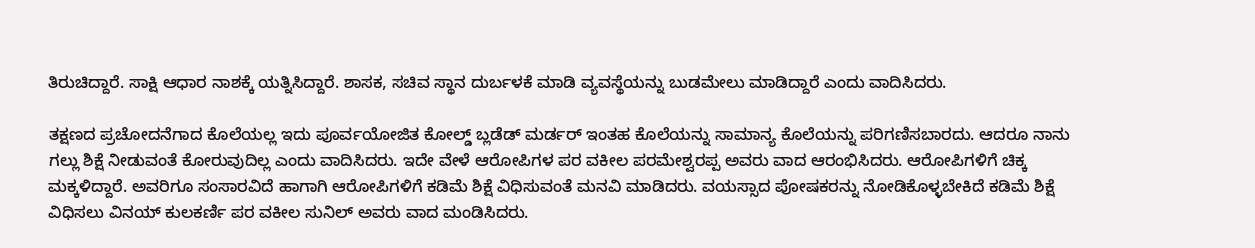ತಿರುಚಿದ್ದಾರೆ. ಸಾಕ್ಷಿ ಆಧಾರ ನಾಶಕ್ಕೆ ಯತ್ನಿಸಿದ್ದಾರೆ. ಶಾಸಕ, ಸಚಿವ ಸ್ಥಾನ ದುರ್ಬಳಕೆ ಮಾಡಿ ವ್ಯವಸ್ಥೆಯನ್ನು ಬುಡಮೇಲು ಮಾಡಿದ್ದಾರೆ ಎಂದು ವಾದಿಸಿದರು.

ತಕ್ಷಣದ ಪ್ರಚೋದನೆಗಾದ ಕೊಲೆಯಲ್ಲ ಇದು ಪೂರ್ವಯೋಜಿತ ಕೋಲ್ಡ್ ಬ್ಲಡೆಡ್ ಮರ್ಡರ್ ಇಂತಹ ಕೊಲೆಯನ್ನು ಸಾಮಾನ್ಯ ಕೊಲೆಯನ್ನು ಪರಿಗಣಿಸಬಾರದು. ಆದರೂ ನಾನು ಗಲ್ಲು ಶಿಕ್ಷೆ ನೀಡುವಂತೆ ಕೋರುವುದಿಲ್ಲ ಎಂದು ವಾದಿಸಿದರು. ಇದೇ ವೇಳೆ ಆರೋಪಿಗಳ ಪರ ವಕೀಲ ಪರಮೇಶ್ವರಪ್ಪ ಅವರು ವಾದ ಆರಂಭಿಸಿದರು. ಆರೋಪಿಗಳಿಗೆ ಚಿಕ್ಕ ಮಕ್ಕಳಿದ್ದಾರೆ. ಅವರಿಗೂ ಸಂಸಾರವಿದೆ ಹಾಗಾಗಿ ಆರೋಪಿಗಳಿಗೆ ಕಡಿಮೆ ಶಿಕ್ಷೆ ವಿಧಿಸುವಂತೆ ಮನವಿ ಮಾಡಿದರು. ವಯಸ್ಸಾದ ಪೋಷಕರನ್ನು ನೋಡಿಕೊಳ್ಳಬೇಕಿದೆ ಕಡಿಮೆ ಶಿಕ್ಷೆ ವಿಧಿಸಲು ವಿನಯ್ ಕುಲಕರ್ಣಿ ಪರ ವಕೀಲ ಸುನಿಲ್ ಅವರು ವಾದ ಮಂಡಿಸಿದರು.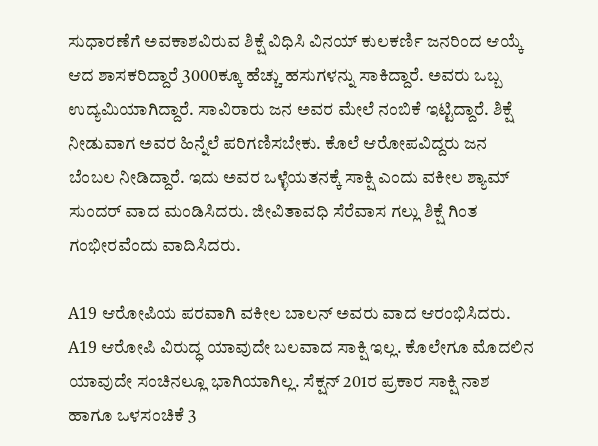ಸುಧಾರಣೆಗೆ ಅವಕಾಶವಿರುವ ಶಿಕ್ಷೆ ವಿಧಿಸಿ ವಿನಯ್ ಕುಲಕರ್ಣಿ ಜನರಿಂದ ಆಯ್ಕೆ ಆದ ಶಾಸಕರಿದ್ದಾರೆ 3000ಕ್ಕೂ ಹೆಚ್ಚು ಹಸುಗಳನ್ನು ಸಾಕಿದ್ದಾರೆ. ಅವರು ಒಬ್ಬ ಉದ್ಯಮಿಯಾಗಿದ್ದಾರೆ. ಸಾವಿರಾರು ಜನ ಅವರ ಮೇಲೆ ನಂಬಿಕೆ ಇಟ್ಟಿದ್ದಾರೆ. ಶಿಕ್ಷೆ ನೀಡುವಾಗ ಅವರ ಹಿನ್ನೆಲೆ ಪರಿಗಣಿಸಬೇಕು. ಕೊಲೆ ಆರೋಪವಿದ್ದರು ಜನ ಬೆಂಬಲ ನೀಡಿದ್ದಾರೆ. ಇದು ಅವರ ಒಳ್ಳೆಯತನಕ್ಕೆ ಸಾಕ್ಷಿ ಎಂದು ವಕೀಲ ಶ್ಯಾಮ್ ಸುಂದರ್ ವಾದ ಮಂಡಿಸಿದರು. ಜೀವಿತಾವಧಿ ಸೆರೆವಾಸ ಗಲ್ಲು ಶಿಕ್ಷೆ ಗಿಂತ ಗಂಭೀರವೆಂದು ವಾದಿಸಿದರು.

A19 ಆರೋಪಿಯ ಪರವಾಗಿ ವಕೀಲ ಬಾಲನ್ ಅವರು ವಾದ ಆರಂಭಿಸಿದರು. A19 ಆರೋಪಿ ವಿರುದ್ಧ ಯಾವುದೇ ಬಲವಾದ ಸಾಕ್ಷಿ ಇಲ್ಲ. ಕೊಲೇಗೂ ಮೊದಲಿನ ಯಾವುದೇ ಸಂಚಿನಲ್ಲೂ ಭಾಗಿಯಾಗಿಲ್ಲ. ಸೆಕ್ಷನ್ 201ರ ಪ್ರಕಾರ ಸಾಕ್ಷಿ ನಾಶ ಹಾಗೂ ಒಳಸಂಚಿಕೆ 3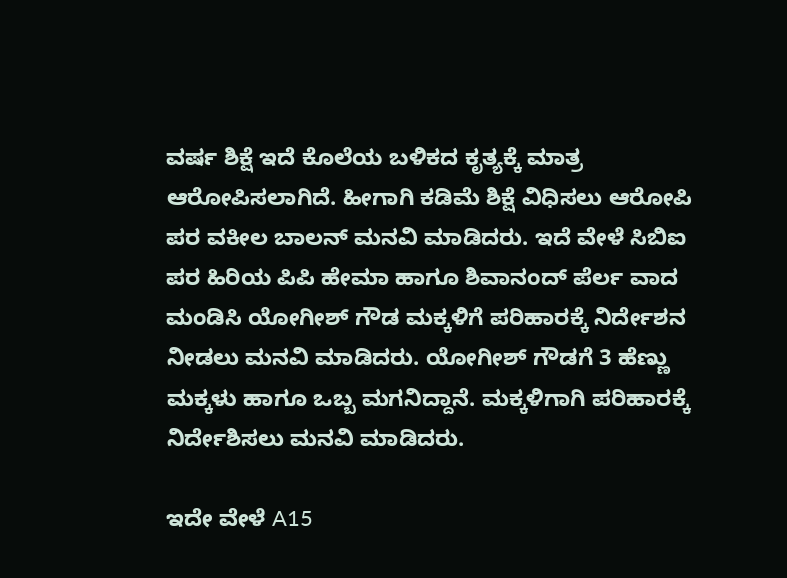ವರ್ಷ ಶಿಕ್ಷೆ ಇದೆ ಕೊಲೆಯ ಬಳಿಕದ ಕೃತ್ಯಕ್ಕೆ ಮಾತ್ರ ಆರೋಪಿಸಲಾಗಿದೆ. ಹೀಗಾಗಿ ಕಡಿಮೆ ಶಿಕ್ಷೆ ವಿಧಿಸಲು ಆರೋಪಿ ಪರ ವಕೀಲ ಬಾಲನ್ ಮನವಿ ಮಾಡಿದರು. ಇದೆ ವೇಳೆ ಸಿಬಿಐ ಪರ ಹಿರಿಯ ಪಿಪಿ ಹೇಮಾ ಹಾಗೂ ಶಿವಾನಂದ್ ಪೆರ್ಲ ವಾದ ಮಂಡಿಸಿ ಯೋಗೀಶ್ ಗೌಡ ಮಕ್ಕಳಿಗೆ ಪರಿಹಾರಕ್ಕೆ ನಿರ್ದೇಶನ ನೀಡಲು ಮನವಿ ಮಾಡಿದರು. ಯೋಗೀಶ್ ಗೌಡಗೆ 3 ಹೆಣ್ಣು ಮಕ್ಕಳು ಹಾಗೂ ಒಬ್ಬ ಮಗನಿದ್ದಾನೆ. ಮಕ್ಕಳಿಗಾಗಿ ಪರಿಹಾರಕ್ಕೆ ನಿರ್ದೇಶಿಸಲು ಮನವಿ ಮಾಡಿದರು.

ಇದೇ ವೇಳೆ A15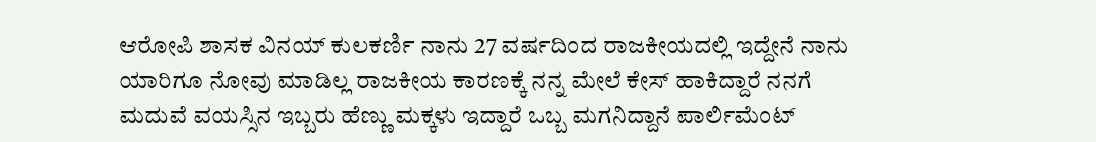ಆರೋಪಿ ಶಾಸಕ ವಿನಯ್ ಕುಲಕರ್ಣಿ ನಾನು 27 ವರ್ಷದಿಂದ ರಾಜಕೀಯದಲ್ಲಿ ಇದ್ದೇನೆ ನಾನು ಯಾರಿಗೂ ನೋವು ಮಾಡಿಲ್ಲ ರಾಜಕೀಯ ಕಾರಣಕ್ಕೆ ನನ್ನ ಮೇಲೆ ಕೇಸ್ ಹಾಕಿದ್ದಾರೆ ನನಗೆ ಮದುವೆ ವಯಸ್ಸಿನ ಇಬ್ಬರು ಹೆಣ್ಣು ಮಕ್ಕಳು ಇದ್ದಾರೆ ಒಬ್ಬ ಮಗನಿದ್ದಾನೆ ಪಾರ್ಲಿಮೆಂಟ್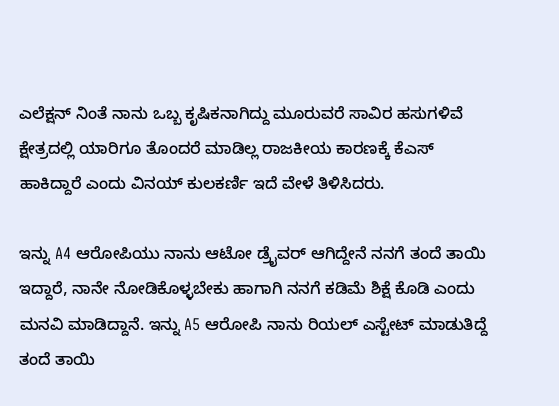ಎಲೆಕ್ಷನ್ ನಿಂತೆ ನಾನು ಒಬ್ಬ ಕೃಷಿಕನಾಗಿದ್ದು ಮೂರುವರೆ ಸಾವಿರ ಹಸುಗಳಿವೆ ಕ್ಷೇತ್ರದಲ್ಲಿ ಯಾರಿಗೂ ತೊಂದರೆ ಮಾಡಿಲ್ಲ ರಾಜಕೀಯ ಕಾರಣಕ್ಕೆ ಕೆಎಸ್ ಹಾಕಿದ್ದಾರೆ ಎಂದು ವಿನಯ್ ಕುಲಕರ್ಣಿ ಇದೆ ವೇಳೆ ತಿಳಿಸಿದರು.

ಇನ್ನು A4 ಆರೋಪಿಯು ನಾನು ಆಟೋ ಡ್ರೈವರ್ ಆಗಿದ್ದೇನೆ ನನಗೆ ತಂದೆ ತಾಯಿ ಇದ್ದಾರೆ, ನಾನೇ ನೋಡಿಕೊಳ್ಳಬೇಕು ಹಾಗಾಗಿ ನನಗೆ ಕಡಿಮೆ ಶಿಕ್ಷೆ ಕೊಡಿ ಎಂದು ಮನವಿ ಮಾಡಿದ್ದಾನೆ. ಇನ್ನು A5 ಆರೋಪಿ ನಾನು ರಿಯಲ್ ಎಸ್ಟೇಟ್ ಮಾಡುತಿದ್ದೆ ತಂದೆ ತಾಯಿ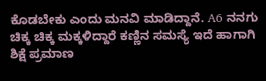ಕೊಡಬೇಕು ಎಂದು ಮನವಿ ಮಾಡಿದ್ದಾನೆ. A6 ನನಗು ಚಿಕ್ಕ ಚಿಕ್ಕ ಮಕ್ಕಳಿದ್ದಾರೆ ಕಣ್ಣಿನ ಸಮಸ್ಯೆ ಇದೆ ಹಾಗಾಗಿ ಶಿಕ್ಷೆ ಪ್ರಮಾಣ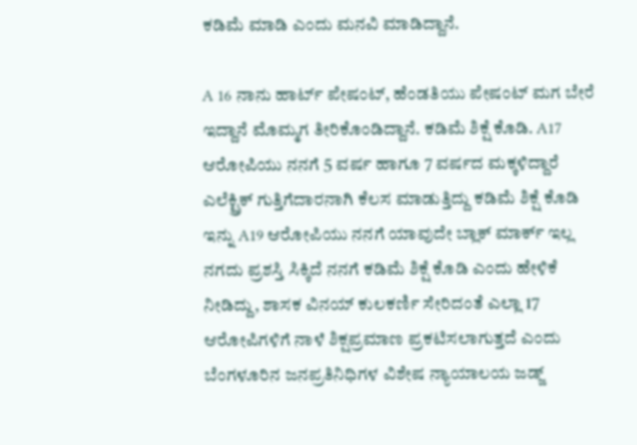ಕಡಿಮೆ ಮಾಡಿ ಎಂದು ಮನವಿ ಮಾಡಿದ್ದಾನೆ.

A 16 ನಾನು ಹಾರ್ಟ್ ಪೇಷಂಟ್, ಹೆಂಡತಿಯು ಪೇಷಂಟ್ ಮಗ ಬೇರೆ ಇದ್ದಾನೆ ಮೊಮ್ಮಗ ತೀರಿಕೊಂಡಿದ್ದಾನೆ. ಕಡಿಮೆ ಶಿಕ್ಷೆ ಕೊಡಿ. A17 ಆರೋಪಿಯು ನನಗೆ 5 ವರ್ಷ ಹಾಗೂ 7 ವರ್ಷದ ಮಕ್ಕಳಿದ್ದಾರೆ ಎಲೆಕ್ಟ್ರಿಕ್ ಗುತ್ತಿಗೆದಾರನಾಗಿ ಕೆಲಸ ಮಾಡುತ್ತಿದ್ದು ಕಡಿಮೆ ಶಿಕ್ಷೆ ಕೊಡಿ ಇನ್ನು A19 ಆರೋಪಿಯು ನನಗೆ ಯಾವುದೇ ಬ್ಲಾಕ್ ಮಾರ್ಕ್ ಇಲ್ಲ ನಗದು ಪ್ರಶಸ್ತಿ ಸಿಕ್ಕಿದೆ ನನಗೆ ಕಡಿಮೆ ಶಿಕ್ಷೆ ಕೊಡಿ ಎಂದು ಹೇಳಿಕೆ ನೀಡಿದ್ದು, ಶಾಸಕ ವಿನಯ್ ಕುಲಕರ್ಣಿ ಸೇರಿದಂತೆ ಎಲ್ಲಾ 17 ಆರೋಪಿಗಳಿಗೆ ನಾಳೆ ಶಿಕ್ಷಪ್ರಮಾಣ ಪ್ರಕಟಿಸಲಾಗುತ್ತದೆ ಎಂದು ಬೆಂಗಳೂರಿನ ಜನಪ್ರತಿನಿಧಿಗಳ ವಿಶೇಷ ನ್ಯಾಯಾಲಯ ಜಡ್ಜ್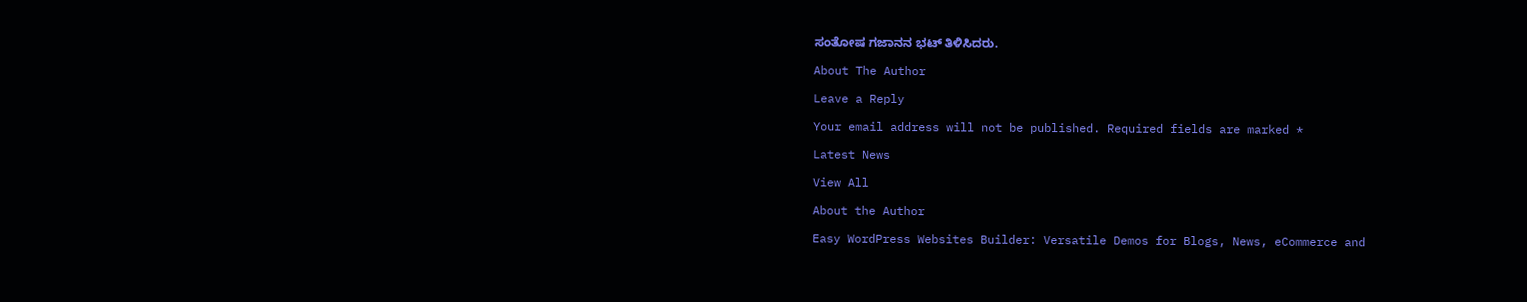ಸಂತೋಷ ಗಜಾನನ ಭಟ್ ತಿಳಿಸಿದರು.

About The Author

Leave a Reply

Your email address will not be published. Required fields are marked *

Latest News

View All

About the Author

Easy WordPress Websites Builder: Versatile Demos for Blogs, News, eCommerce and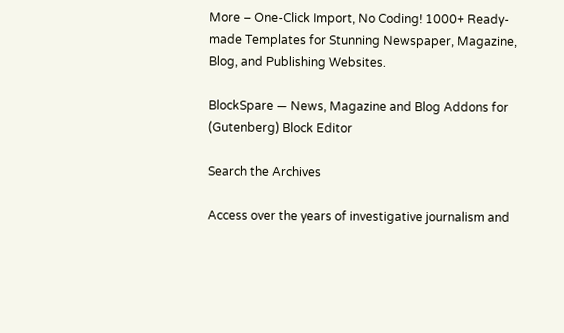More – One-Click Import, No Coding! 1000+ Ready-made Templates for Stunning Newspaper, Magazine, Blog, and Publishing Websites.

BlockSpare — News, Magazine and Blog Addons for (Gutenberg) Block Editor

Search the Archives

Access over the years of investigative journalism and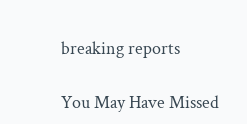breaking reports

You May Have Missed